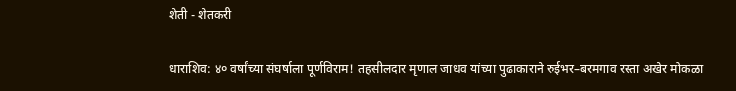शेती - शेतकरी

धाराशिव: ४० वर्षांच्या संघर्षाला पूर्णविराम! तहसीलदार मृणाल जाधव यांच्या पुढाकाराने रुईभर–बरमगाव रस्ता अखेर मोकळा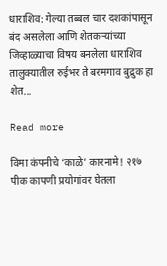धाराशिव: गेल्या तब्बल चार दशकांपासून बंद असलेला आणि शेतकऱ्यांच्या जिव्हाळ्याचा विषय बनलेला धाराशिव तालुक्यातील रुईभर ते बरमगाव बुद्रुक हा शेत...

Read more

विमा कंपनीचे ‘काळे’ कारनामे! २१७ पीक कापणी प्रयोगांवर घेतला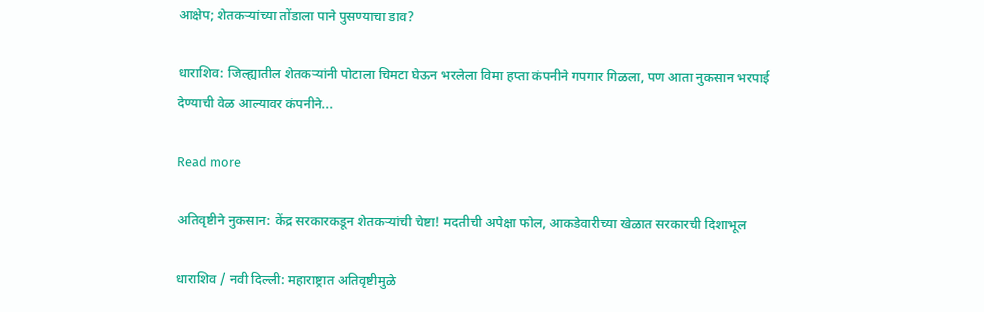आक्षेप; शेतकऱ्यांच्या तोंडाला पाने पुसण्याचा डाव?

धाराशिव: जिल्ह्यातील शेतकऱ्यांनी पोटाला चिमटा घेऊन भरलेला विमा हप्ता कंपनीने गपगार गिळला, पण आता नुकसान भरपाई देण्याची वेळ आल्यावर कंपनीने...

Read more

अतिवृष्टीने नुकसान: केंद्र सरकारकडून शेतकऱ्यांची चेष्टा! मदतीची अपेक्षा फोल, आकडेवारीच्या खेळात सरकारची दिशाभूल

धाराशिव / नवी दिल्ली: महाराष्ट्रात अतिवृष्टीमुळे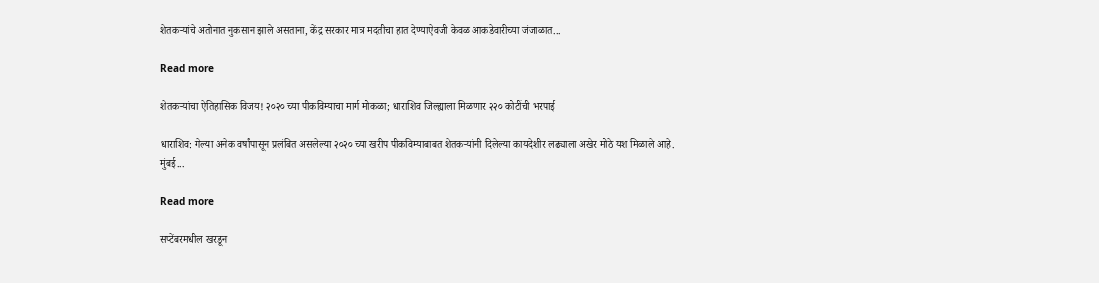शेतकऱ्यांचे अतोनात नुकसान झाले असताना, केंद्र सरकार मात्र मदतीचा हात देण्याऐवजी केवळ आकडेवारीच्या जंजाळात...

Read more

शेतकऱ्यांचा ऐतिहासिक विजय! २०२० च्या पीकविम्याचा मार्ग मोकळा; धाराशिव जिल्ह्याला मिळणार २२० कोटींची भरपाई

धाराशिव: गेल्या अनेक वर्षांपासून प्रलंबित असलेल्या २०२० च्या खरीप पीकविम्याबाबत शेतकऱ्यांनी दिलेल्या कायदेशीर लढ्याला अखेर मोठे यश मिळाले आहे. मुंबई...

Read more

सप्टेंबरमधील खरडून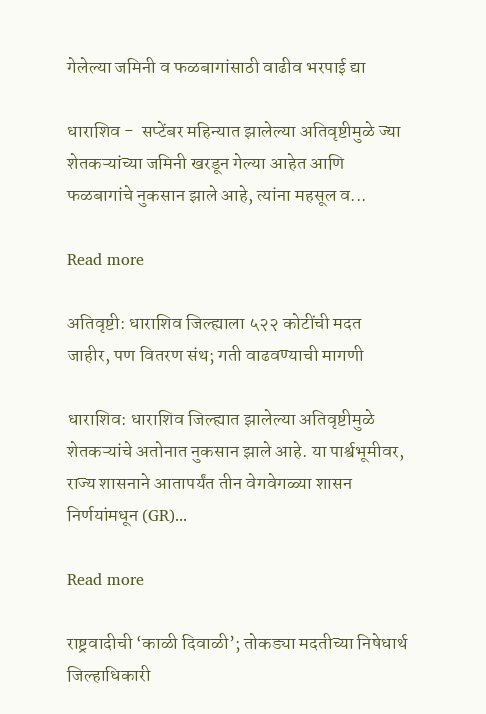गेलेल्या जमिनी व फळबागांसाठी वाढीव भरपाई द्या

धाराशिव -  सप्टेंबर महिन्यात झालेल्या अतिवृष्टीमुळे ज्या शेतकऱ्यांच्या जमिनी खरडून गेल्या आहेत आणि फळबागांचे नुकसान झाले आहे, त्यांना महसूल व...

Read more

अतिवृष्टी: धाराशिव जिल्ह्याला ५२२ कोटींची मदत जाहीर, पण वितरण संथ; गती वाढवण्याची मागणी

धाराशिव: धाराशिव जिल्ह्यात झालेल्या अतिवृष्टीमुळे शेतकऱ्यांचे अतोनात नुकसान झाले आहे. या पार्श्वभूमीवर, राज्य शासनाने आतापर्यंत तीन वेगवेगळ्या शासन निर्णयांमधून (GR)...

Read more

राष्ट्रवादीची ‘काळी दिवाळी’; तोकड्या मदतीच्या निषेधार्थ जिल्हाधिकारी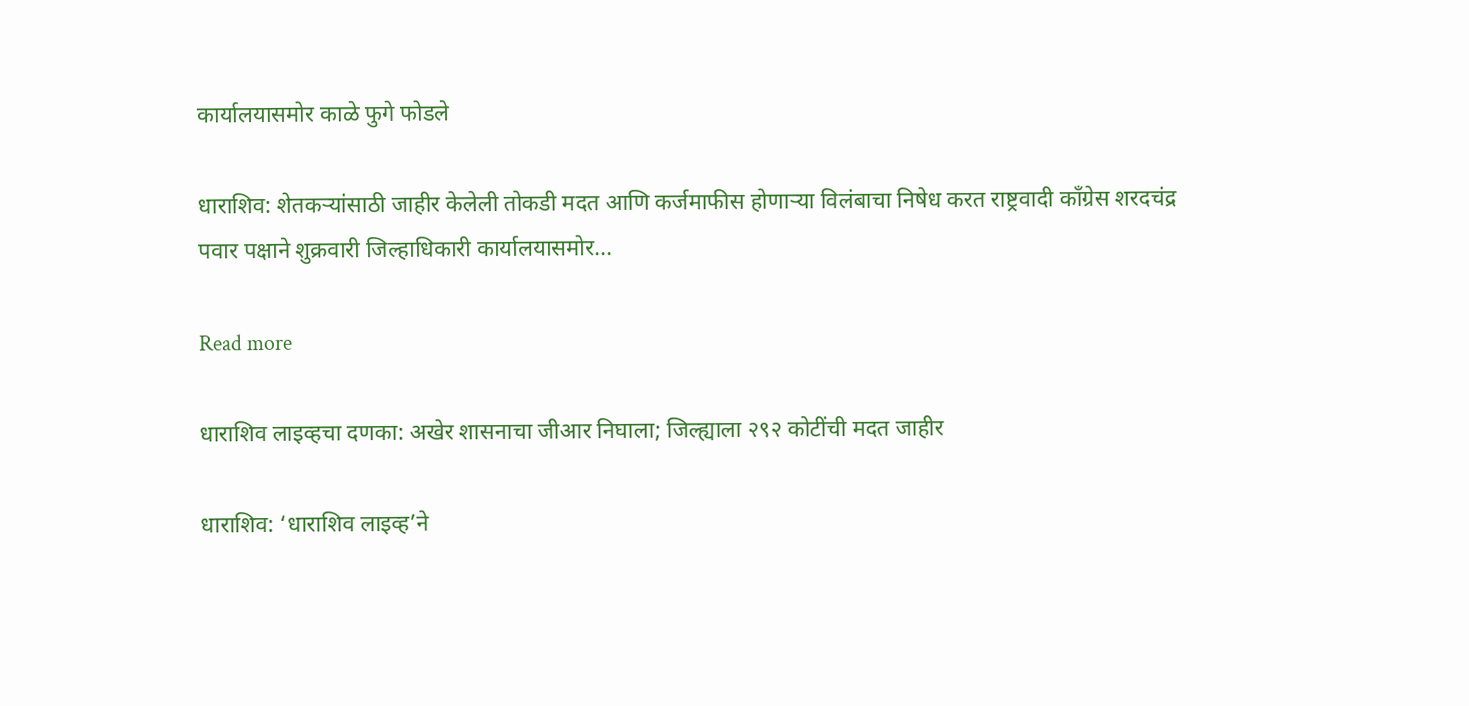कार्यालयासमोर काळे फुगे फोडले

धाराशिव: शेतकऱ्यांसाठी जाहीर केलेली तोकडी मदत आणि कर्जमाफीस होणाऱ्या विलंबाचा निषेध करत राष्ट्रवादी काँग्रेस शरदचंद्र पवार पक्षाने शुक्रवारी जिल्हाधिकारी कार्यालयासमोर...

Read more

धाराशिव लाइव्हचा दणका: अखेर शासनाचा जीआर निघाला; जिल्ह्याला २९२ कोटींची मदत जाहीर

धाराशिव: ‘धाराशिव लाइव्ह’ने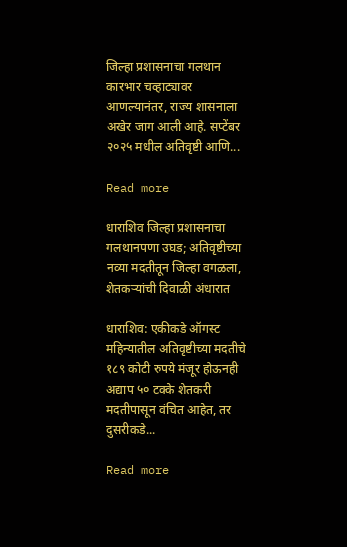जिल्हा प्रशासनाचा गलथान कारभार चव्हाट्यावर आणल्यानंतर, राज्य शासनाला अखेर जाग आली आहे. सप्टेंबर २०२५ मधील अतिवृष्टी आणि...

Read more

धाराशिव जिल्हा प्रशासनाचा गलथानपणा उघड; अतिवृष्टीच्या नव्या मदतीतून जिल्हा वगळला, शेतकऱ्यांची दिवाळी अंधारात

धाराशिव: एकीकडे ऑगस्ट महिन्यातील अतिवृष्टीच्या मदतीचे १८९ कोटी रुपये मंजूर होऊनही अद्याप ५० टक्के शेतकरी मदतीपासून वंचित आहेत, तर दुसरीकडे...

Read more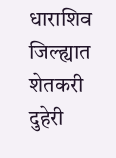धाराशिव जिल्ह्यात शेतकरी दुहेरी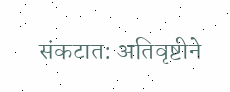संकटात: अतिवृष्टीने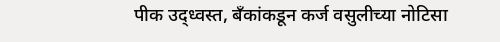पीक उद्ध्वस्त, बँकांकडून कर्ज वसुलीच्या नोटिसा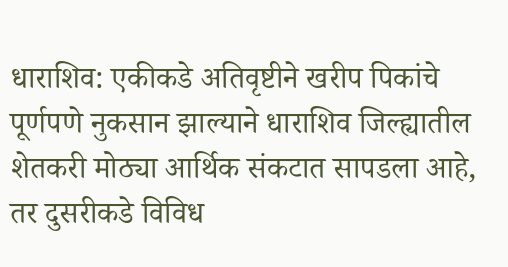धाराशिव: एकीकडे अतिवृष्टीने खरीप पिकांचे पूर्णपणे नुकसान झाल्याने धाराशिव जिल्ह्यातील शेतकरी मोठ्या आर्थिक संकटात सापडला आहे, तर दुसरीकडे विविध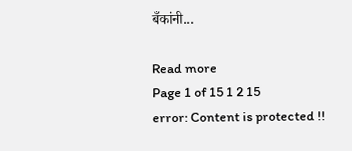बँकांनी...

Read more
Page 1 of 15 1 2 15
error: Content is protected !!